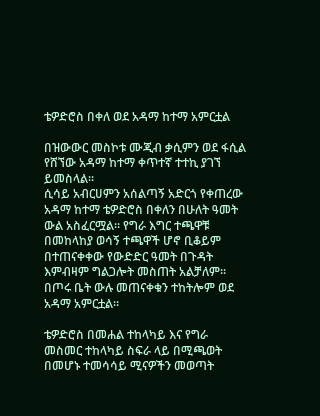ቴዎድሮስ በቀለ ወደ አዳማ ከተማ አምርቷል

በዝውውር መስኮቱ ሙጂብ ቃሲምን ወደ ፋሲል የሸኘው አዳማ ከተማ ቀጥተኛ ተተኪ ያገኘ ይመስላል።
ሲሳይ አብርሀምን አሰልጣኝ አድርጎ የቀጠረው አዳማ ከተማ ቴዎድሮስ በቀለን በሁለት ዓመት ውል አስፈርሟል። የግራ እግር ተጫዋቹ በመከላከያ ወሳኝ ተጫዋች ሆኖ ቢቆይም በተጠናቀቀው የውድድር ዓመት በጉዳት እምብዛም ግልጋሎት መስጠት አልቻለም። በጦሩ ቤት ውሉ መጠናቀቁን ተከትሎም ወደ አዳማ አምርቷል።

ቴዎድሮስ በመሐል ተከላካይ እና የግራ መስመር ተከላካይ ስፍራ ላይ በሚጫወት በመሆኑ ተመሳሳይ ሚናዎችን መወጣት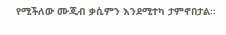የሚችለው ሙጂብ ቃሲምን እንደሚተካ ታምኖበታል።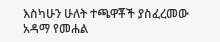እስካሁን ሁለት ተጫዋቾች ያስፈረመው አዳማ የመሐል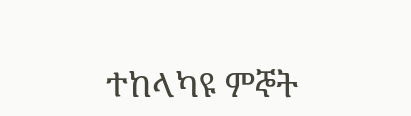ተከላካዩ ምኞት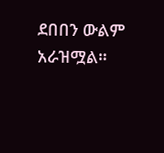ደበበን ውልም አራዝሟል።